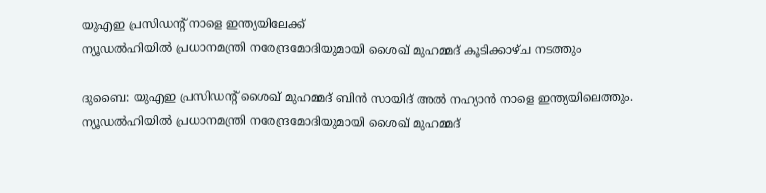യുഎഇ പ്രസിഡന്റ് നാളെ ഇന്ത്യയിലേക്ക്
ന്യൂഡൽഹിയിൽ പ്രധാനമന്ത്രി നരേന്ദ്രമോദിയുമായി ശൈഖ് മുഹമ്മദ് കൂടിക്കാഴ്ച നടത്തും

ദുബൈ: യുഎഇ പ്രസിഡന്റ് ശൈഖ് മുഹമ്മദ് ബിൻ സായിദ് അൽ നഹ്യാൻ നാളെ ഇന്ത്യയിലെത്തും. ന്യൂഡൽഹിയിൽ പ്രധാനമന്ത്രി നരേന്ദ്രമോദിയുമായി ശൈഖ് മുഹമ്മദ്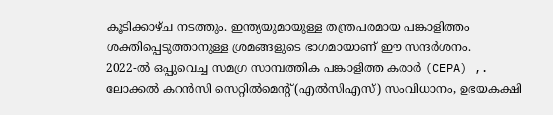കൂടിക്കാഴ്ച നടത്തും. ഇന്ത്യയുമായുള്ള തന്ത്രപരമായ പങ്കാളിത്തം ശക്തിപ്പെടുത്താനുള്ള ശ്രമങ്ങളുടെ ഭാഗമായാണ് ഈ സന്ദർശനം.
2022-ൽ ഒപ്പുവെച്ച സമഗ്ര സാമ്പത്തിക പങ്കാളിത്ത കരാർ (CEPA) ,. ലോക്കൽ കറൻസി സെറ്റിൽമെന്റ് (എൽസിഎസ്) സംവിധാനം, ഉഭയകക്ഷി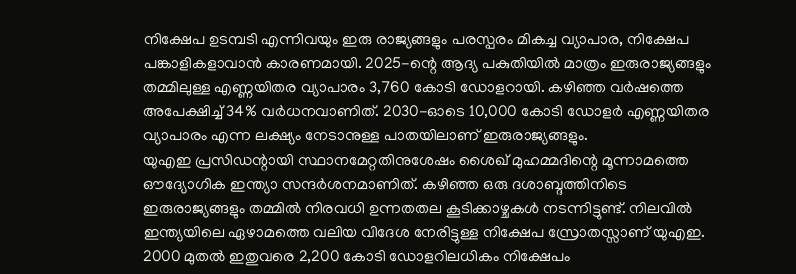നിക്ഷേപ ഉടമ്പടി എന്നിവയും ഇരു രാജ്യങ്ങളും പരസ്പരം മികച്ച വ്യാപാര, നിക്ഷേപ പങ്കാളികളാവാൻ കാരണമായി. 2025-ന്റെ ആദ്യ പകുതിയിൽ മാത്രം ഇരുരാജ്യങ്ങളും തമ്മിലുള്ള എണ്ണയിതര വ്യാപാരം 3,760 കോടി ഡോളറായി. കഴിഞ്ഞ വർഷത്തെ അപേക്ഷിച്ച് 34% വർധനവാണിത്. 2030-ഓടെ 10,000 കോടി ഡോളർ എണ്ണയിതര വ്യാപാരം എന്ന ലക്ഷ്യം നേടാനുള്ള പാതയിലാണ് ഇരുരാജ്യങ്ങളും.
യുഎഇ പ്രസിഡന്റായി സ്ഥാനമേറ്റതിനുശേഷം ശൈഖ് മുഹമ്മദിന്റെ മൂന്നാമത്തെ ഔദ്യോഗിക ഇന്ത്യാ സന്ദർശനമാണിത്. കഴിഞ്ഞ ഒരു ദശാബ്ദത്തിനിടെ ഇരുരാജ്യങ്ങളും തമ്മിൽ നിരവധി ഉന്നതതല കൂടിക്കാഴ്ചകൾ നടന്നിട്ടുണ്ട്. നിലവിൽ ഇന്ത്യയിലെ ഏഴാമത്തെ വലിയ വിദേശ നേരിട്ടുള്ള നിക്ഷേപ സ്രോതസ്സാണ് യുഎഇ. 2000 മുതൽ ഇതുവരെ 2,200 കോടി ഡോളറിലധികം നിക്ഷേപം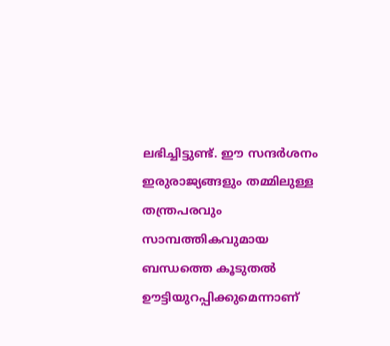ലഭിച്ചിട്ടുണ്ട്. ഈ സന്ദർശനം ഇരുരാജ്യങ്ങളും തമ്മിലുള്ള തന്ത്രപരവും സാമ്പത്തികവുമായ ബന്ധത്തെ കൂടുതൽ ഊട്ടിയുറപ്പിക്കുമെന്നാണ്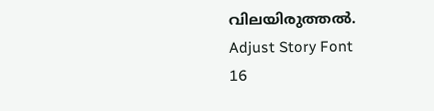വിലയിരുത്തൽ.
Adjust Story Font
16